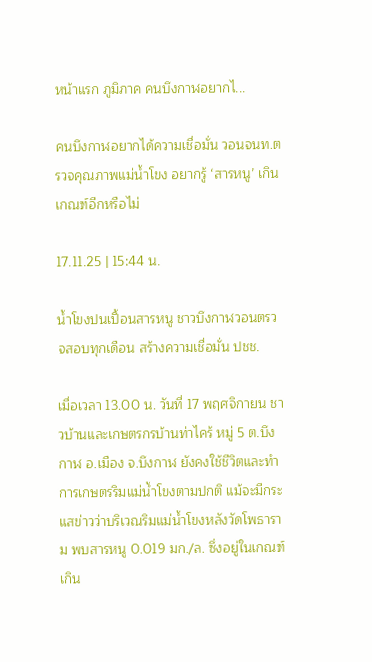หน้าแรก ภูมิภาค คนบึงกาฬอยากไ...

คนบึงกาฬอยากได้ความเชื่อมั่น วอนจนท.ตรวจคุณภาพแม่น้ำโขง อยากรู้ ‘สารหนู’ เกินเกณฑ์อีกหรือไม่

17.11.25 | 15:44 น.

น้ำโขงปนเปื้อนสารหนู ชาวบึงกาฬวอนตรวจสอบทุกเดือน สร้างความเชื่อมั่น ปชช.

เมื่อเวลา 13.00 น. วันที่ 17 พฤศจิกายน ชาวบ้านและเกษตรกรบ้านท่าไคร้ หมู่ 5 ต.บึงกาฬ อ.เมือง จ.บึงกาฬ ยังคงใช้ชีวิตและทำการเกษตรริมแม่น้ำโขงตามปกติ แม้จะมีกระแสข่าวว่าบริเวณริมแม่น้ำโขงหลังวัดโพธาราม พบสารหนู 0.019 มก./ล. ซึ่งอยู่ในเกณฑ์เกิน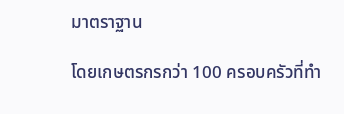มาตราฐาน

โดยเกษตรกรกว่า 100 ครอบครัวที่ทำ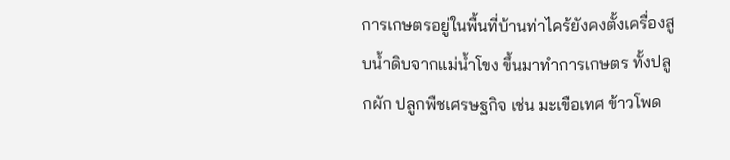การเกษตรอยู่ในพื้นที่บ้านท่าไคร้ยังคงตั้งเครื่องสูบน้ำดิบจากแม่น้ำโขง ขึ้นมาทำการเกษตร ทั้งปลูกผัก ปลูกพืชเศรษฐกิจ เช่น มะเขือเทศ ข้าวโพด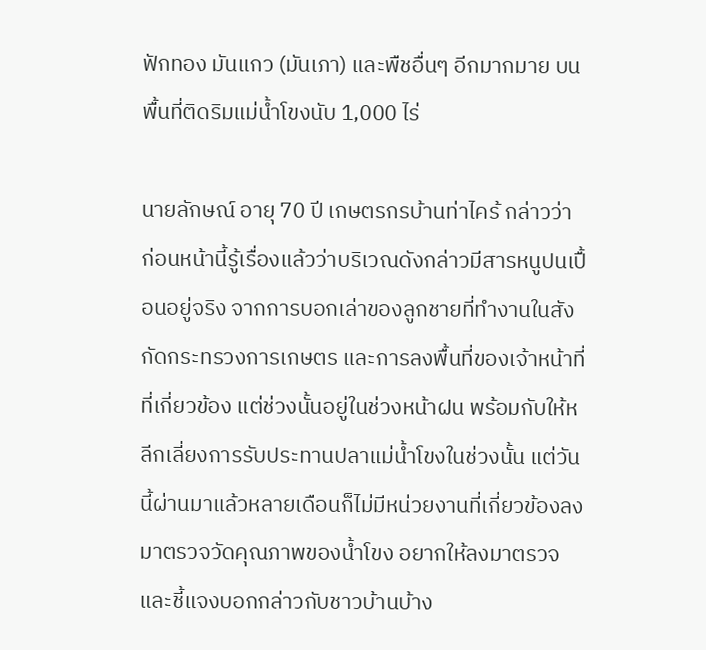ฟักทอง มันแกว (มันเภา) และพืชอื่นๆ อีกมากมาย บนพื้นที่ติดริมแม่น้ำโขงนับ 1,000 ไร่

นายลักษณ์ อายุ 70 ปี เกษตรกรบ้านท่าไคร้ กล่าวว่า ก่อนหน้านี้รู้เรื่องแล้วว่าบริเวณดังกล่าวมีสารหนูปนเปื้อนอยู่จริง จากการบอกเล่าของลูกชายที่ทำงานในสังกัดกระทรวงการเกษตร และการลงพื้นที่ของเจ้าหน้าที่ที่เกี่ยวข้อง แต่ช่วงนั้นอยู่ในช่วงหน้าฝน พร้อมกับให้หลีกเลี่ยงการรับประทานปลาแม่น้ำโขงในช่วงนั้น แต่วันนี้ผ่านมาแล้วหลายเดือนก็ไม่มีหน่วยงานที่เกี่ยวข้องลงมาตรวจวัดคุณภาพของน้ำโขง อยากให้ลงมาตรวจและชี้แจงบอกกล่าวกับชาวบ้านบ้าง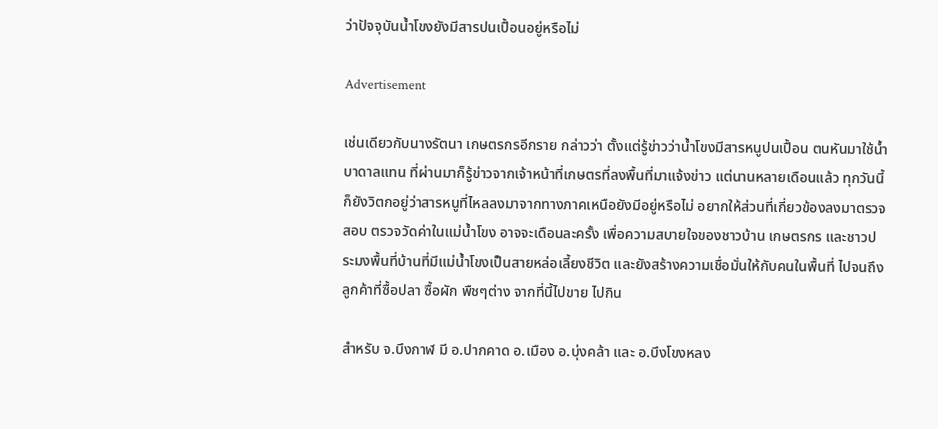ว่าปัจจุบันน้ำโขงยังมีสารปนเปื้อนอยู่หรือไม่

Advertisement

เช่นเดียวกับนางรัตนา เกษตรกรอีกราย กล่าวว่า ตั้งแต่รู้ข่าวว่าน้ำโขงมีสารหนูปนเปื้อน ตนหันมาใช้น้ำบาดาลแทน ที่ผ่านมาก็รู้ข่าวจากเจ้าหน้าที่เกษตรที่ลงพื้นที่มาแจ้งข่าว แต่นานหลายเดือนแล้ว ทุกวันนี้ก็ยังวิตกอยู่ว่าสารหนูที่ไหลลงมาจากทางภาคเหนือยังมีอยู่หรือไม่ อยากให้ส่วนที่เกี่ยวข้องลงมาตรวจสอบ ตรวจวัดค่าในแม่น้ำโขง อาจจะเดือนละครั้ง เพื่อความสบายใจของชาวบ้าน เกษตรกร และชาวประมงพื้นที่บ้านที่มีแม่น้ำโขงเป็นสายหล่อเลี้ยงชีวิต และยังสร้างความเชื่อมั่นให้กับคนในพื้นที่ ไปจนถึงลูกค้าที่ซื้อปลา ซื้อผัก พืชๆต่าง จากที่นี้ไปขาย ไปกิน

สำหรับ จ.บึงกาฬ มี อ.ปากคาด อ.เมือง อ.บุ่งคล้า และ อ.บึงโขงหลง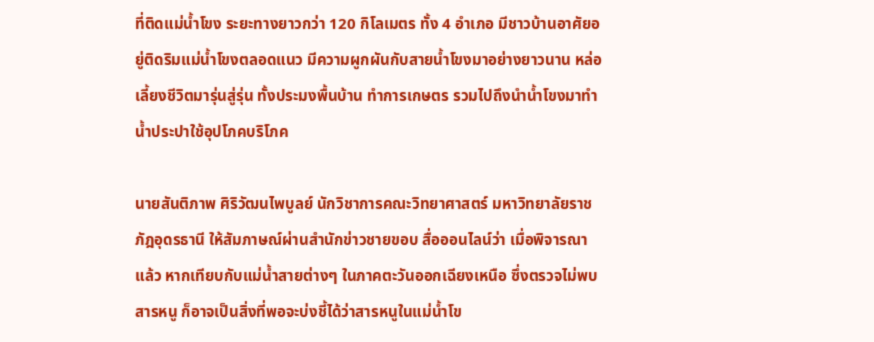ที่ติดแม่น้ำโขง ระยะทางยาวกว่า 120 กิโลเมตร ทั้ง 4 อำเภอ มีชาวบ้านอาศัยอยู่ติดริมแม่น้ำโขงตลอดแนว มีความผูกผันกับสายน้ำโขงมาอย่างยาวนาน หล่อเลี้ยงชีวิตมารุ่นสู่รุ่น ทั้งประมงพื้นบ้าน ทำการเกษตร รวมไปถึงนำน้ำโขงมาทำน้ำประปาใช้อุปโภคบริโภค

นายสันติภาพ ศิริวัฒนไพบูลย์ นักวิชาการคณะวิทยาศาสตร์ มหาวิทยาลัยราชภัฎอุดรธานี ให้สัมภาษณ์ผ่านสำนักข่าวชายขอบ สื่อออนไลน์ว่า เมื่อพิจารณาแล้ว หากเทียบกับแม่น้ำสายต่างๆ ในภาคตะวันออกเฉียงเหนือ ซึ่งตรวจไม่พบสารหนู ก็อาจเป็นสิ่งที่พอจะบ่งชี้ได้ว่าสารหนูในแม่น้ำโข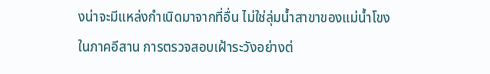งน่าจะมีแหล่งกำเนิดมาจากที่อื่น ไม่ใช่ลุ่มน้ำสาขาของแม่น้ำโขงในภาคอีสาน การตรวจสอบเฝ้าระวังอย่างต่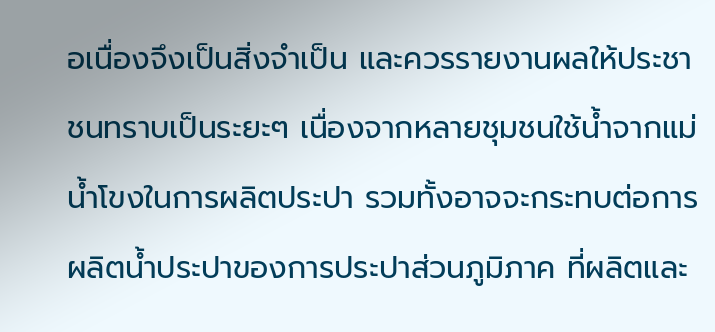อเนื่องจึงเป็นสิ่งจำเป็น และควรรายงานผลให้ประชาชนทราบเป็นระยะๆ เนื่องจากหลายชุมชนใช้น้ำจากแม่น้ำโขงในการผลิตประปา รวมทั้งอาจจะกระทบต่อการผลิตน้ำประปาของการประปาส่วนภูมิภาค ที่ผลิตและ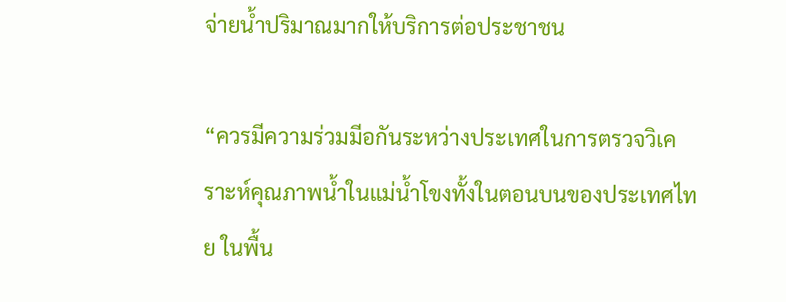จ่ายน้ำปริมาณมากให้บริการต่อประชาชน

“ควรมีความร่วมมีอกันระหว่างประเทศในการตรวจวิเคราะห์คุณภาพน้ำในแม่น้ำโขงทั้งในตอนบนของประเทศไทย ในพื้น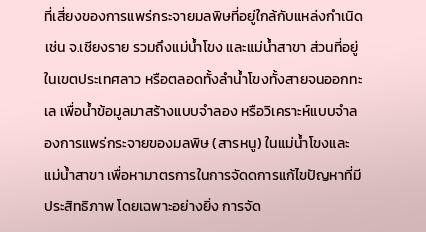ที่เสี่ยงของการแพร่กระจายมลพิษที่อยู่ใกล้กับแหล่งกำเนิด เช่น จ.เชียงราย รวมถึงแม่น้ำโขง และแม่น้ำสาขา ส่วนที่อยู่ในเขตประเทศลาว หรือตลอดทั้งลำน้ำโขงทั้งสายจนออกทะเล เพื่อน้ำข้อมูลมาสร้างแบบจำลอง หรือวิเคราะห์แบบจำลองการแพร่กระจายของมลพิษ (สารหนู) ในแม่น้ำโขงและแม่น้ำสาขา เพื่อหามาตรการในการจัดดการแก้ไขปัญหาที่มีประสิทธิภาพ โดยเฉพาะอย่างยิ่ง การจัด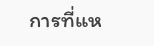การที่แห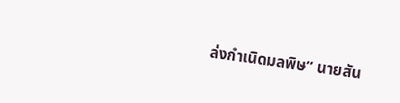ล่งกำเนิดมลพิษ” นายสัน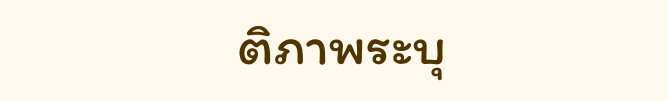ติภาพระบุ